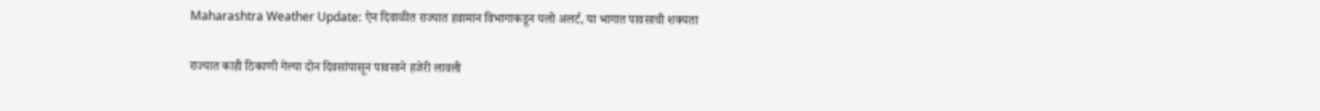Maharashtra Weather Update: ऐन दिवाळीत राज्यात हवामान विभागाकडून यलो अलर्ट, या भागात पावसाची शक्यता

राज्यात काही ठिकाणी गेल्या दोन दिवसांपासून पावसाने हजेरी लावली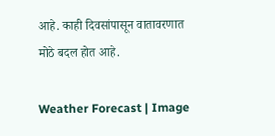आहे. काही दिवसांपासून वातावरणात मोठे बदल होत आहे.

Weather Forecast | Image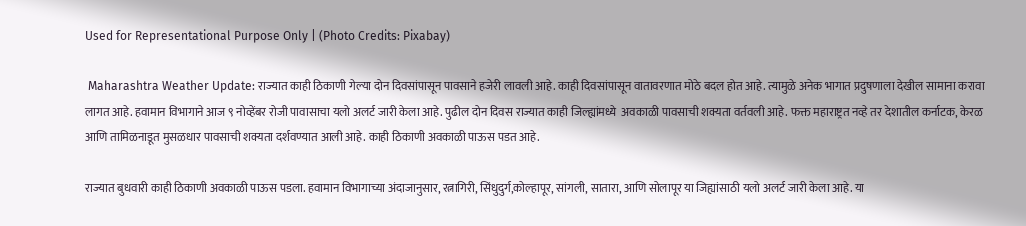Used for Representational Purpose Only | (Photo Credits: Pixabay)

 Maharashtra Weather Update: राज्यात काही ठिकाणी गेल्या दोन दिवसांपासून पावसाने हजेरी लावली आहे. काही दिवसांपासून वातावरणात मोठे बदल होत आहे. त्यामुळे अनेक भागात प्रदुषणाला देखील सामाना करावा लागत आहे. हवामान विभागाने आज ९ नोव्हेंबर रोजी पावासाचा यलो अलर्ट जारी केला आहे. पुढील दोन दिवस राज्यात काही जिल्ह्यांमध्ये  अवकाळी पावसाची शक्यता वर्तवली आहे. फक्त महाराष्ट्रत नव्हे तर देशातील कर्नाटक, केरळ आणि तामिळनाडूत मुसळधार पावसाची शक्यता दर्शवण्यात आली आहे. काही ठिकाणी अवकाळी पाऊस पडत आहे.

राज्यात बुधवारी काही ठिकाणी अवकाळी पाऊस पडला. हवामान विभागाच्या अंदाजानुसार, रत्नागिरी, सिंधुदुर्ग,कोल्हापूर, सांगली, सातारा, आणि सोलापूर या जिह्यांसाठी यलो अलर्ट जारी केला आहे. या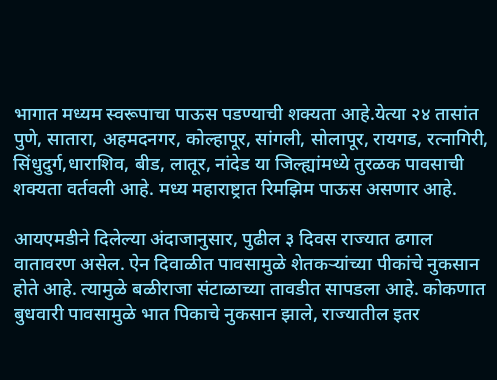भागात मध्यम स्वरूपाचा पाऊस पडण्याची शक्यता आहे.येत्या २४ तासांत पुणे, सातारा, अहमदनगर, कोल्हापूर, सांगली, सोलापूर, रायगड, रत्नागिरी, सिंधुदुर्ग,धाराशिव, बीड, लातूर, नांदेड या जिल्ह्यांमध्ये तुरळक पावसाची शक्यता वर्तवली आहे. मध्य महाराष्ट्रात रिमझिम पाऊस असणार आहे.

आयएमडीने दिलेल्या अंदाजानुसार, पुढील ३ दिवस राज्यात ढगाल वातावरण असेल. ऐन दिवाळीत पावसामुळे शेतकऱ्यांच्या पीकांचे नुकसान होते आहे. त्यामुळे बळीराजा संटाळाच्या तावडीत सापडला आहे. कोकणात बुधवारी पावसामुळे भात पिकाचे नुकसान झाले, राज्यातील इतर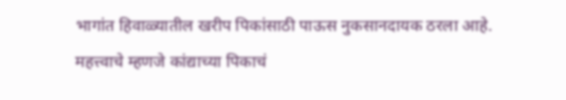भागांत हिवाळ्यातील खरीप पिकांसाठी पाऊस नुकसानदायक ठरला आहे. महत्त्वाचे म्हणजे कांद्याच्या पिकाचं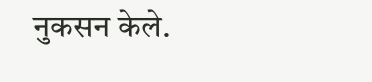नुकसन केले.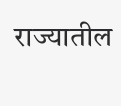राज्यातील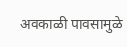अवकाळी पावसामुळे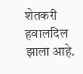शेतकरी हवालदिल झाला आहे.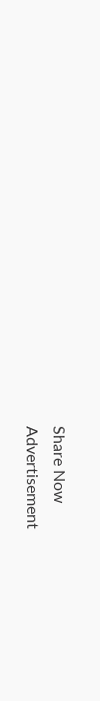Share Now
Advertisement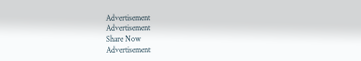Advertisement
Advertisement
Share Now
Advertisement